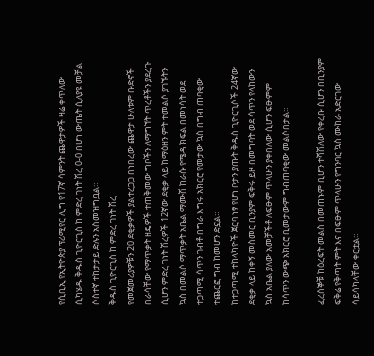የሲቢኢ የኢትዮጵያ ፕሪሚየር ሊግ የ17ኛ ሳምንት ጨዋታዎች ዛሬ ቀጥለው ሲካሄዱ ቅዱስ ጊዮርጊስ ከ ምድረ ገነት ሽረ 0-0 በሆነ ውጤት ሲለያዩ መቻል ሶስተኛ ተከታታይ ድሉን አስመዝግቧል።
ቅዱስ ጊዮርጊስ ከ ምድረ ገነት ሽረ
የመጀመሪያዎቹን 20 ደቂቃዎች ያልተረጋጋ በነበረው ጨዋታ ሁለቱም ቡድኖች በራሳቸው የማጥቃት ዘዴዎች ተጠቅመው ግቦችን ለማግኘት ጥረቶችን ያደረጉ ሲሆን ምድረ ገነት ሽረዎች 12ኛው ደቂቃ ላይ ከማዕዘን ምት ተመልሶ ያገኙትን ኳስ በመልሶ ማጥቃት አቤል ማሙሽ ከራሱ የሜዳ ክፍል በመነሳት ወደ ተጋጣሚ ሳጥን ገብቶ በግራ እግሩ አክርሮ የመታው ኳስ በግብ ጠባቂው ተጨርፎ ግብ ከመሆን ድኗል።
ከተጋጣሚ ተከላካዮች ጀርባ ነፃ የሆነ ቦታን ያጡት ቅዱስ ጊዮርጊሶች 24ኛው ደቂቃ ላይ ከቀኝ መስመር ቢንያም ፍቅሩ ይዞ በመግባት ወደ ሳጥን የላከውን ኳስ አቤል ያለው አመቻችቶ ለፍፁም ጥላሁን ያቀበለው ሲሆን ፍፁምም ከሳጥን ውጭ አክርሮ ቢመታውም ግብጠባቂው መልሶበታል።

ፈረሰኞቹ ከዕረፍት መልስ በመጠኑም ቢሆን ተሻሽለው የቀረቡ ሲሆን በቢንያም ፍቅሬ የቅጣት ምት እና በፍፁም ጥላሁን የግንባር ኳስ ሙከራ አድርገው ሳይሳካላቸው ቀርቷል።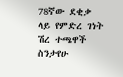78ኛው ደቂቃ ላይ የምድረ ገነት ሽረ ተጫዋች ስንታየሁ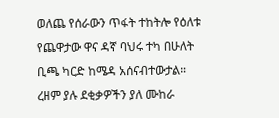ወለጨ የሰራውን ጥፋት ተከትሎ የዕለቱ የጨዋታው ዋና ዳኛ ባህሩ ተካ በሁለት ቢጫ ካርድ ከሜዳ አሰናብተውታል።
ረዘም ያሉ ደቂቃዎችን ያለ ሙከራ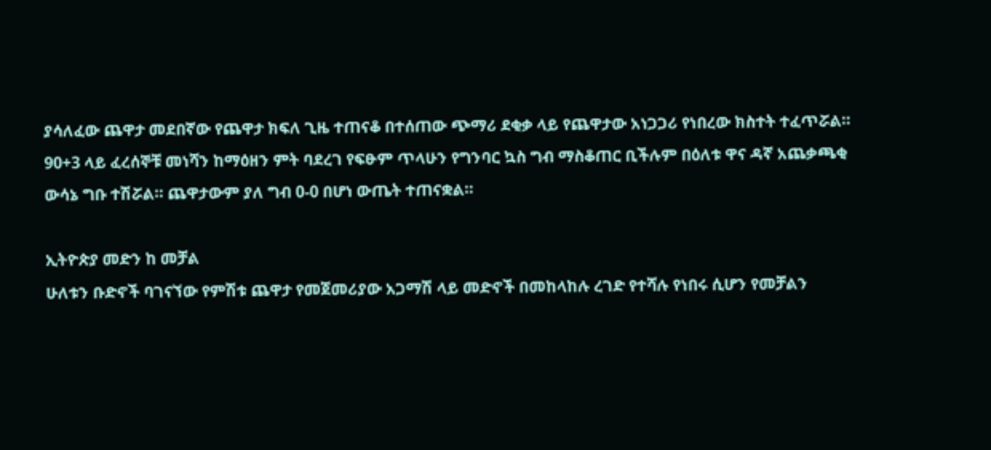ያሳለፈው ጨዋታ መደበኛው የጨዋታ ክፍለ ጊዜ ተጠናቆ በተሰጠው ጭማሪ ደቂቃ ላይ የጨዋታው አነጋጋሪ የነበረው ክስተት ተፈጥሯል። 90+3 ላይ ፈረሰኞቹ መነሻን ከማዕዘን ምት ባደረገ የፍፁም ጥላሁን የግንባር ኳስ ግብ ማስቆጠር ቢችሉም በዕለቱ ዋና ዳኛ አጨቃጫቂ ውሳኔ ግቡ ተሽሯል። ጨዋታውም ያለ ግብ 0-0 በሆነ ውጤት ተጠናቋል።

ኢትዮጵያ መድን ከ መቻል
ሁለቱን ቡድኖች ባገናኘው የምሽቱ ጨዋታ የመጀመሪያው አጋማሽ ላይ መድኖች በመከላከሉ ረገድ የተሻሉ የነበሩ ሲሆን የመቻልን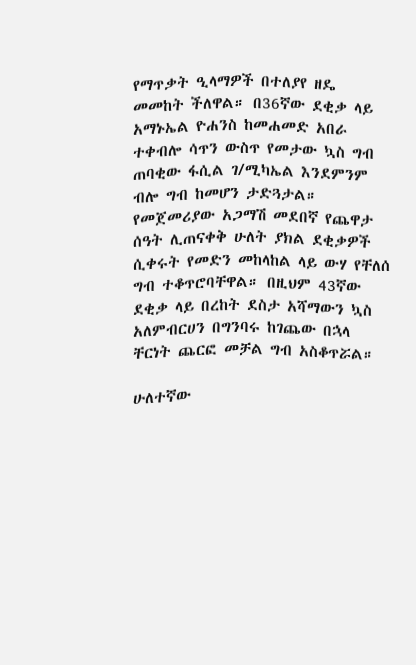የማጥቃት ዒላማዎች በተለያየ ዘዴ መመከት ችለዋል። በ36ኛው ደቂቃ ላይ አማኑኤል ዮሐንስ ከመሐመድ አበራ ተቀብሎ ሳጥን ውስጥ የመታው ኳስ ግብ ጠባቂው ፋሲል ገ/ሚካኤል እንደምንም ብሎ ግብ ከመሆን ታድጓታል።
የመጀመሪያው አጋማሽ መደበኛ የጨዋታ ሰዓት ሊጠናቀቅ ሁለት ያክል ደቂቃዎች ሲቀሩት የመድን መከላከል ላይ ውሃ የቸለሰ ግብ ተቆጥሮባቸዋል። በዚህም 43ኛው ደቂቃ ላይ በረከት ደስታ አሻማውን ኳስ አለምብርሀን በግንባሩ ከገጨው በኋላ ቸርነት ጨርፎ መቻል ግብ አስቆጥሯል።

ሁለተኛው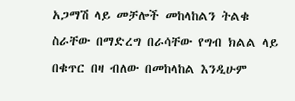አጋማሽ ላይ መቻሎች መከላከልን ትልቁ ስራቸው በማድረግ በራሳቸው የግብ ክልል ላይ በቁጥር በዛ ብለው በመከላከል እንዲሁም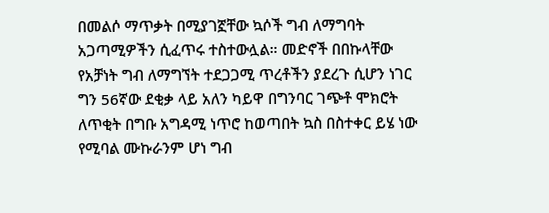በመልሶ ማጥቃት በሚያገኟቸው ኳሶች ግብ ለማግባት አጋጣሚዎችን ሲፈጥሩ ተስተውሏል። መድኖች በበኩላቸው የአቻነት ግብ ለማግኘት ተደጋጋሚ ጥረቶችን ያደረጉ ሲሆን ነገር ግን 56ኛው ደቂቃ ላይ አለን ካይዋ በግንባር ገጭቶ ሞክሮት ለጥቂት በግቡ አግዳሚ ነጥሮ ከወጣበት ኳስ በስተቀር ይሄ ነው የሚባል ሙኩራንም ሆነ ግብ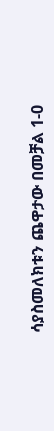ሳያስመለክቱን ጨዋታው በመቻል 1-0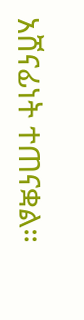አሸናፊነት ተጠናቋል።